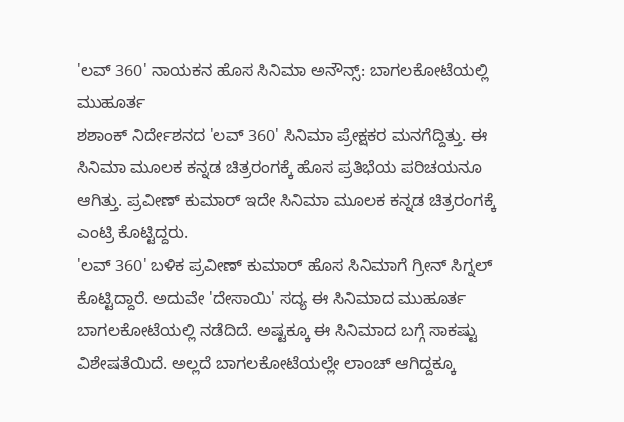'ಲವ್ 360' ನಾಯಕನ ಹೊಸ ಸಿನಿಮಾ ಅನೌನ್ಸ್: ಬಾಗಲಕೋಟೆಯಲ್ಲಿ ಮುಹೂರ್ತ
ಶಶಾಂಕ್ ನಿರ್ದೇಶನದ 'ಲವ್ 360' ಸಿನಿಮಾ ಪ್ರೇಕ್ಷಕರ ಮನಗೆದ್ದಿತ್ತು. ಈ ಸಿನಿಮಾ ಮೂಲಕ ಕನ್ನಡ ಚಿತ್ರರಂಗಕ್ಕೆ ಹೊಸ ಪ್ರತಿಭೆಯ ಪರಿಚಯನೂ ಆಗಿತ್ತು. ಪ್ರವೀಣ್ ಕುಮಾರ್ ಇದೇ ಸಿನಿಮಾ ಮೂಲಕ ಕನ್ನಡ ಚಿತ್ರರಂಗಕ್ಕೆ ಎಂಟ್ರಿ ಕೊಟ್ಟಿದ್ದರು.
'ಲವ್ 360' ಬಳಿಕ ಪ್ರವೀಣ್ ಕುಮಾರ್ ಹೊಸ ಸಿನಿಮಾಗೆ ಗ್ರೀನ್ ಸಿಗ್ನಲ್ ಕೊಟ್ಟಿದ್ದಾರೆ. ಅದುವೇ 'ದೇಸಾಯಿ' ಸದ್ಯ ಈ ಸಿನಿಮಾದ ಮುಹೂರ್ತ ಬಾಗಲಕೋಟೆಯಲ್ಲಿ ನಡೆದಿದೆ. ಅಷ್ಟಕ್ಕೂ ಈ ಸಿನಿಮಾದ ಬಗ್ಗೆ ಸಾಕಷ್ಟು ವಿಶೇಷತೆಯಿದೆ. ಅಲ್ಲದೆ ಬಾಗಲಕೋಟೆಯಲ್ಲೇ ಲಾಂಚ್ ಆಗಿದ್ದಕ್ಕೂ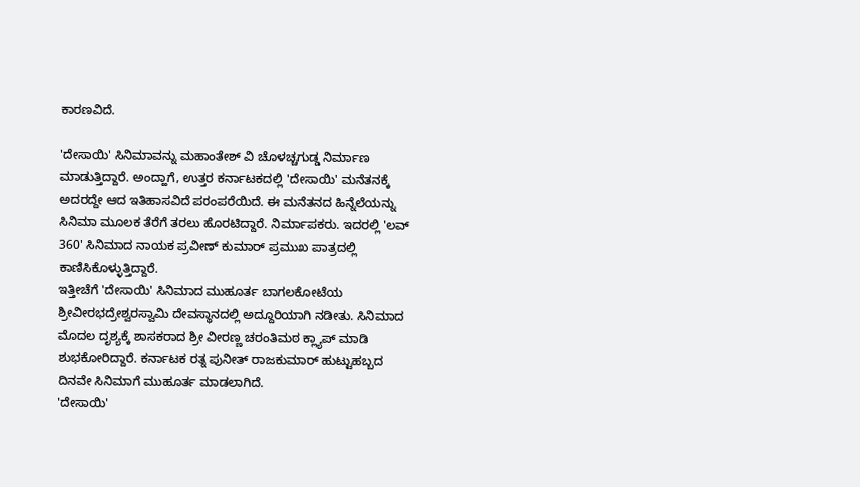ಕಾರಣವಿದೆ.

'ದೇಸಾಯಿ' ಸಿನಿಮಾವನ್ನು ಮಹಾಂತೇಶ್ ವಿ ಚೊಳಚ್ಚಗುಡ್ಡ ನಿರ್ಮಾಣ ಮಾಡುತ್ತಿದ್ದಾರೆ. ಅಂದ್ಹಾಗೆ, ಉತ್ತರ ಕರ್ನಾಟಕದಲ್ಲಿ 'ದೇಸಾಯಿ' ಮನೆತನಕ್ಕೆ ಅದರದ್ದೇ ಆದ ಇತಿಹಾಸವಿದೆ ಪರಂಪರೆಯಿದೆ. ಈ ಮನೆತನದ ಹಿನ್ನೆಲೆಯನ್ನು ಸಿನಿಮಾ ಮೂಲಕ ತೆರೆಗೆ ತರಲು ಹೊರಟಿದ್ದಾರೆ. ನಿರ್ಮಾಪಕರು. ಇದರಲ್ಲಿ 'ಲವ್ 360' ಸಿನಿಮಾದ ನಾಯಕ ಪ್ರವೀಣ್ ಕುಮಾರ್ ಪ್ರಮುಖ ಪಾತ್ರದಲ್ಲಿ ಕಾಣಿಸಿಕೊಳ್ಳುತ್ತಿದ್ದಾರೆ.
ಇತ್ತೀಚೆಗೆ 'ದೇಸಾಯಿ' ಸಿನಿಮಾದ ಮುಹೂರ್ತ ಬಾಗಲಕೋಟೆಯ ಶ್ರೀವೀರಭದ್ರೇಶ್ವರಸ್ವಾಮಿ ದೇವಸ್ಥಾನದಲ್ಲಿ ಅದ್ದೂರಿಯಾಗಿ ನಡೀತು. ಸಿನಿಮಾದ ಮೊದಲ ದೃಶ್ಯಕ್ಕೆ ಶಾಸಕರಾದ ಶ್ರೀ ವೀರಣ್ಣ ಚರಂತಿಮಠ ಕ್ಲ್ಯಾಪ್ ಮಾಡಿ ಶುಭಕೋರಿದ್ದಾರೆ. ಕರ್ನಾಟಕ ರತ್ನ ಪುನೀತ್ ರಾಜಕುಮಾರ್ ಹುಟ್ಟುಹಬ್ಬದ ದಿನವೇ ಸಿನಿಮಾಗೆ ಮುಹೂರ್ತ ಮಾಡಲಾಗಿದೆ.
'ದೇಸಾಯಿ'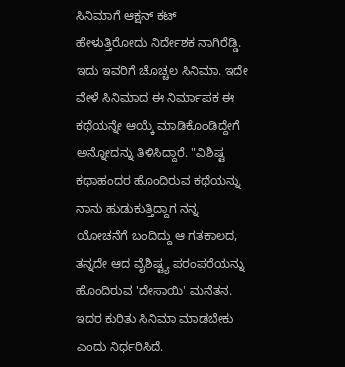ಸಿನಿಮಾಗೆ ಆಕ್ಷನ್ ಕಟ್ ಹೇಳುತ್ತಿರೋದು ನಿರ್ದೇಶಕ ನಾಗಿರೆಡ್ಡಿ. ಇದು ಇವರಿಗೆ ಚೊಚ್ಚಲ ಸಿನಿಮಾ. ಇದೇ ವೇಳೆ ಸಿನಿಮಾದ ಈ ನಿರ್ಮಾಪಕ ಈ ಕಥೆಯನ್ನೇ ಆಯ್ಕೆ ಮಾಡಿಕೊಂಡಿದ್ದೇಗೆ ಅನ್ನೋದನ್ನು ತಿಳಿಸಿದ್ದಾರೆ. "ವಿಶಿಷ್ಟ ಕಥಾಹಂದರ ಹೊಂದಿರುವ ಕಥೆಯನ್ನು ನಾನು ಹುಡುಕುತ್ತಿದ್ದಾಗ ನನ್ನ ಯೋಚನೆಗೆ ಬಂದಿದ್ದು ಆ ಗತಕಾಲದ, ತನ್ನದೇ ಆದ ವೈಶಿಷ್ಟ್ಯ ಪರಂಪರೆಯನ್ನು ಹೊಂದಿರುವ 'ದೇಸಾಯಿ' ಮನೆತನ. ಇದರ ಕುರಿತು ಸಿನಿಮಾ ಮಾಡಬೇಕು ಎಂದು ನಿರ್ಧರಿಸಿದೆ.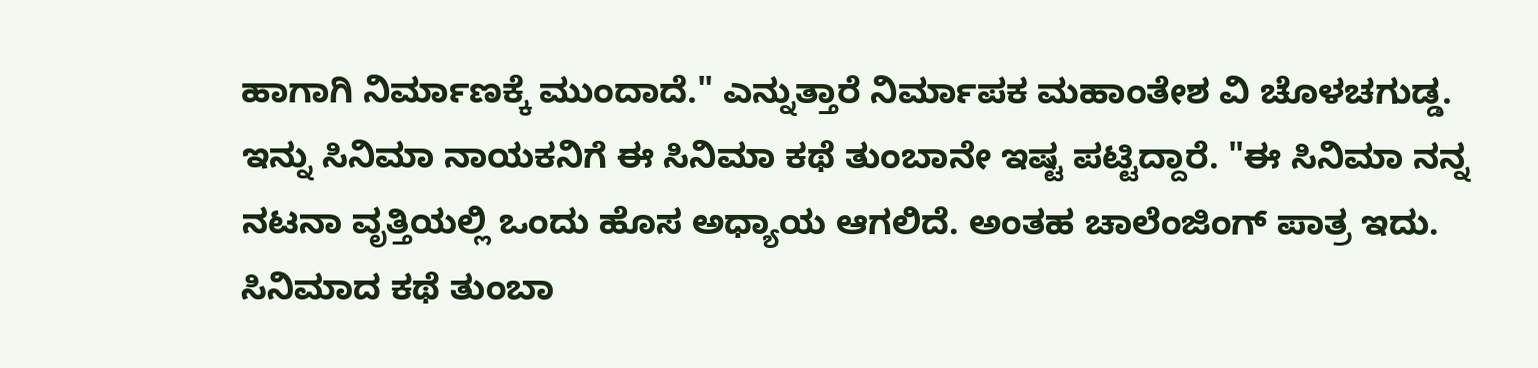ಹಾಗಾಗಿ ನಿರ್ಮಾಣಕ್ಕೆ ಮುಂದಾದೆ." ಎನ್ನುತ್ತಾರೆ ನಿರ್ಮಾಪಕ ಮಹಾಂತೇಶ ವಿ ಚೊಳಚಗುಡ್ಡ.
ಇನ್ನು ಸಿನಿಮಾ ನಾಯಕನಿಗೆ ಈ ಸಿನಿಮಾ ಕಥೆ ತುಂಬಾನೇ ಇಷ್ಟ ಪಟ್ಟಿದ್ದಾರೆ. "ಈ ಸಿನಿಮಾ ನನ್ನ ನಟನಾ ವೃತ್ತಿಯಲ್ಲಿ ಒಂದು ಹೊಸ ಅಧ್ಯಾಯ ಆಗಲಿದೆ. ಅಂತಹ ಚಾಲೆಂಜಿಂಗ್ ಪಾತ್ರ ಇದು. ಸಿನಿಮಾದ ಕಥೆ ತುಂಬಾ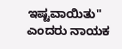ಇಷ್ಟವಾಯಿತು" ಎಂದರು ನಾಯಕ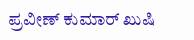ಪ್ರವೀಣ್ ಕುಮಾರ್ ಖುಷಿ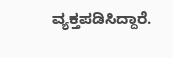ವ್ಯಕ್ತಪಡಿಸಿದ್ದಾರೆ.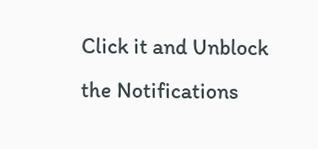Click it and Unblock the Notifications